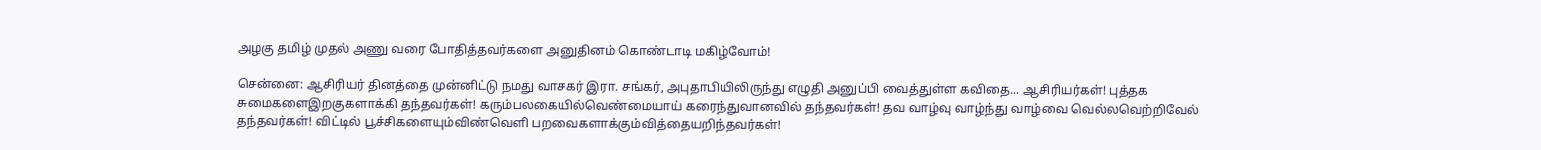அழகு தமிழ் முதல் அணு வரை போதித்தவர்களை அனுதினம் கொண்டாடி மகிழ்வோம்!

சென்னை: ஆசிரியர் தினத்தை முன்னிட்டு நமது வாசகர் இரா. சங்கர், அபுதாபியிலிருந்து எழுதி அனுப்பி வைத்துள்ள கவிதை... ஆசிரியர்கள்! புத்தக சுமைகளைஇறகுகளாக்கி தந்தவர்கள்! கரும்பலகையில்வெண்மையாய் கரைந்துவானவில் தந்தவர்கள்! தவ வாழ்வு வாழ்ந்து வாழ்வை வெல்லவெற்றிவேல் தந்தவர்கள்! விட்டில் பூச்சிகளையும்விண்வெளி பறவைகளாக்கும்வித்தையறிந்தவர்கள்!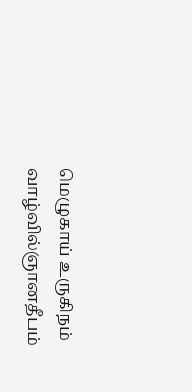மெழுகாய் உருகிநம் வாழ்வில்ஞானதீபம்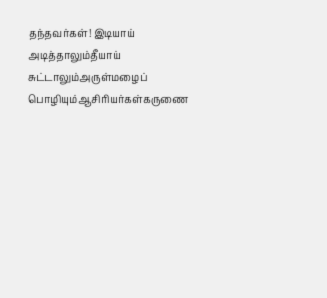தந்தவர்கள்! இடியாய் அடித்தாலும்தீயாய் சுட்டாலும்அருள்மழைப் பொழியும்ஆசிரியர்கள்கருணை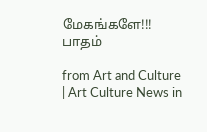மேகங்களே!!! பாதம்

from Art and Culture | Art Culture News in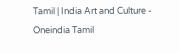Tamil | India Art and Culture - Oneindia Tamil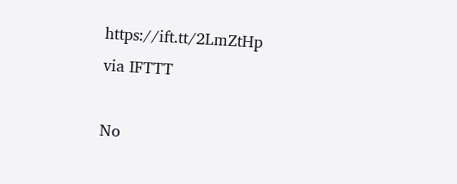https://ift.tt/2LmZtHp
via IFTTT

No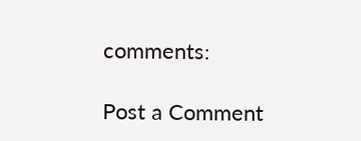comments:

Post a Comment